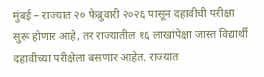मुंबई – राज्यात २० फेब्रुवारी २०२६ पासून दहावीची परीक्षा सुरू होणार आहे, तर राज्यातील १६ लाखांपेक्षा जास्त विद्यार्थी दहावीच्या परीक्षेला बसणार आहेत. राज्यात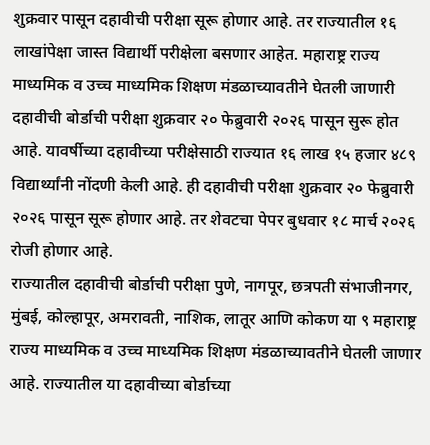शुक्रवार पासून दहावीची परीक्षा सूरू होणार आहे. तर राज्यातील १६ लाखांपेक्षा जास्त विद्यार्थी परीक्षेला बसणार आहेत. महाराष्ट्र राज्य माध्यमिक व उच्च माध्यमिक शिक्षण मंडळाच्यावतीने घेतली जाणारी दहावीची बोर्डाची परीक्षा शुक्रवार २० फेब्रुवारी २०२६ पासून सुरू होत आहे. यावर्षीच्या दहावीच्या परीक्षेसाठी राज्यात १६ लाख १५ हजार ४८९ विद्यार्थ्यांनी नोंदणी केली आहे. ही दहावीची परीक्षा शुक्रवार २० फेब्रुवारी २०२६ पासून सूरू होणार आहे. तर शेवटचा पेपर बुधवार १८ मार्च २०२६ रोजी होणार आहे.
राज्यातील दहावीची बोर्डाची परीक्षा पुणे, नागपूर, छत्रपती संभाजीनगर, मुंबई, कोल्हापूर, अमरावती, नाशिक, लातूर आणि कोकण या ९ महाराष्ट्र राज्य माध्यमिक व उच्च माध्यमिक शिक्षण मंडळाच्यावतीने घेतली जाणार आहे. राज्यातील या दहावीच्या बोर्डाच्या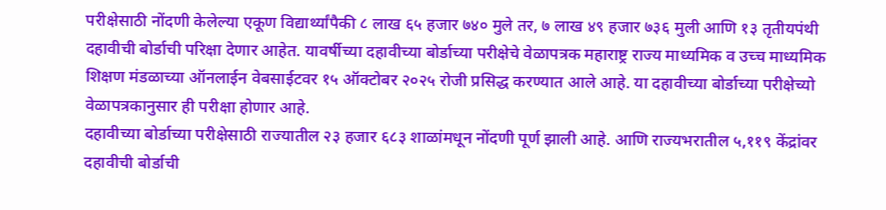परीक्षेसाठी नोंदणी केलेल्या एकूण विद्यार्थ्यांपैकी ८ लाख ६५ हजार ७४० मुले तर, ७ लाख ४९ हजार ७३६ मुली आणि १३ तृतीयपंथी दहावीची बोर्डाची परिक्षा देणार आहेत. यावर्षीच्या दहावीच्या बोर्डाच्या परीक्षेचे वेळापत्रक महाराष्ट्र राज्य माध्यमिक व उच्च माध्यमिक शिक्षण मंडळाच्या ऑनलाईन वेबसाईटवर १५ ऑक्टोबर २०२५ रोजी प्रसिद्ध करण्यात आले आहे. या दहावीच्या बोर्डाच्या परीक्षेच्यो वेळापत्रकानुसार ही परीक्षा होणार आहे.
दहावीच्या बोर्डाच्या परीक्षेसाठी राज्यातील २३ हजार ६८३ शाळांमधून नोंदणी पूर्ण झाली आहे. आणि राज्यभरातील ५,११९ केंद्रांवर दहावीची बोर्डाची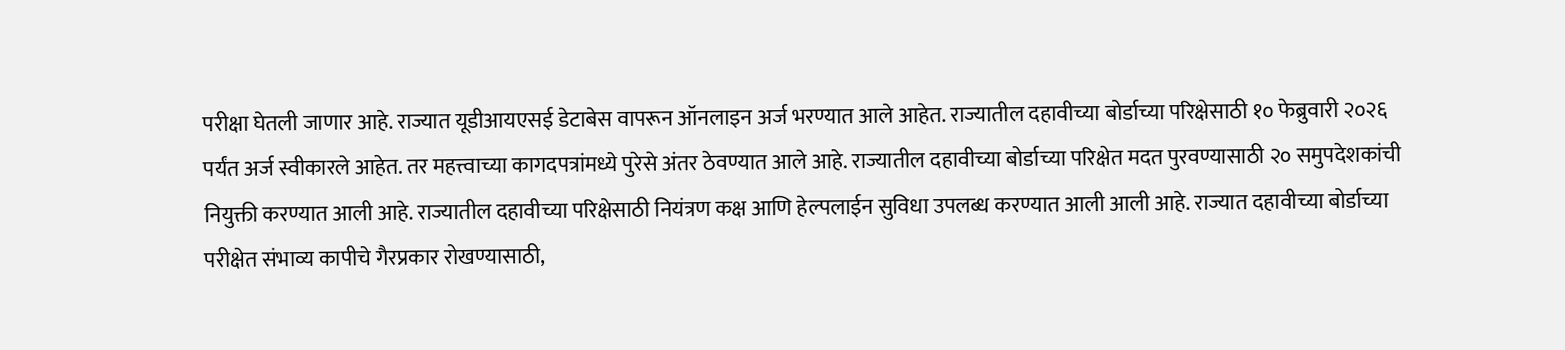परीक्षा घेतली जाणार आहे. राज्यात यूडीआयएसई डेटाबेस वापरून ऑनलाइन अर्ज भरण्यात आले आहेत. राज्यातील दहावीच्या बोर्डाच्या परिक्षेसाठी १० फेब्रुवारी २०२६ पर्यंत अर्ज स्वीकारले आहेत. तर महत्त्वाच्या कागदपत्रांमध्ये पुरेसे अंतर ठेवण्यात आले आहे. राज्यातील दहावीच्या बोर्डाच्या परिक्षेत मदत पुरवण्यासाठी २० समुपदेशकांची नियुक्ती करण्यात आली आहे. राज्यातील दहावीच्या परिक्षेसाठी नियंत्रण कक्ष आणि हेल्पलाईन सुविधा उपलब्ध करण्यात आली आली आहे. राज्यात दहावीच्या बोर्डाच्या परीक्षेत संभाव्य कापीचे गैरप्रकार रोखण्यासाठी,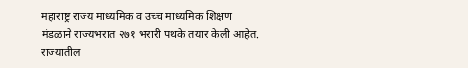महाराष्ट्र राज्य माध्यमिक व उच्च माध्यमिक शिक्षण मंडळाने राज्यभरात २७१ भरारी पथके तयार केली आहेत.
राज्यातील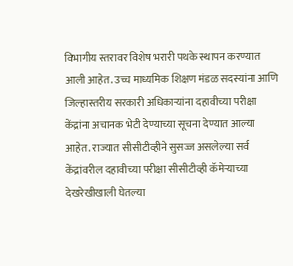विभागीय स्तरावर विशेष भरारी पथके स्थापन करण्यात आली आहेत. उच्च माध्यमिक शिक्षण मंडळ सदस्यांना आणि जिल्हास्तरीय सरकारी अधिकाऱ्यांना दहावीच्या परीक्षा केंद्रांना अचानक भेटी देण्याच्या सूचना देण्यात आल्या आहेत. राज्यात सीसीटीव्हीने सुसज्ज असलेल्या सर्व केंद्रांवरील दहावीच्या परीक्षा सीसीटीव्ही कॅमेऱ्याच्या देखरेखीखाली घेतल्या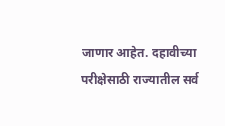जाणार आहेत. दहावीच्या परीक्षेसाठी राज्यातील सर्व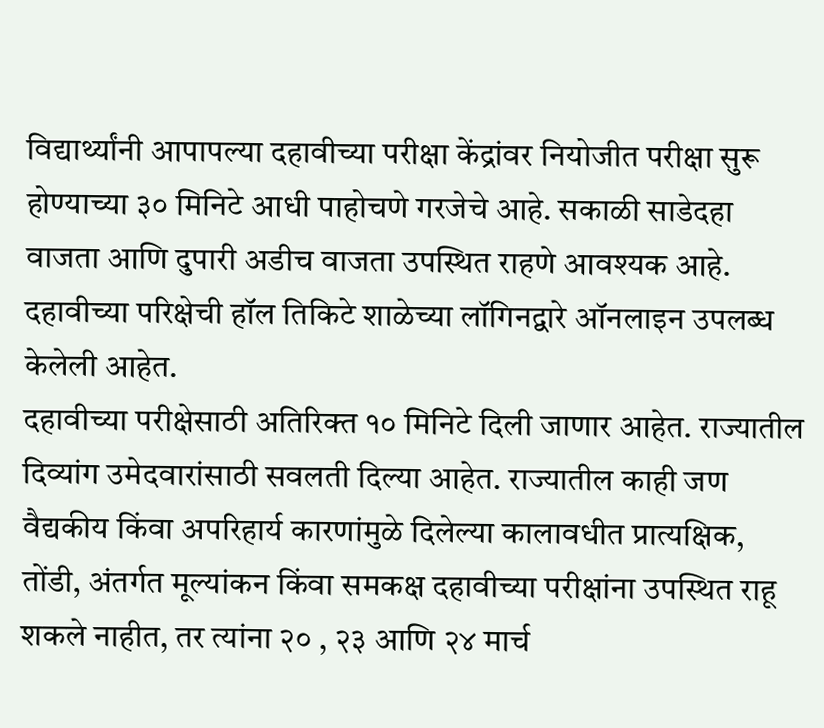विद्यार्थ्यांनी आपापल्या दहावीच्या परीक्षा केंद्रांवर नियोजीत परीक्षा सुरू होण्याच्या ३० मिनिटे आधी पाहोचणे गरजेचे आहे. सकाळी साडेदहा वाजता आणि दुपारी अडीच वाजता उपस्थित राहणे आवश्यक आहे. दहावीच्या परिक्षेची हॉल तिकिटे शाळेच्या लॉगिनद्वारे ऑनलाइन उपलब्ध केलेली आहेत.
दहावीच्या परीक्षेसाठी अतिरिक्त १० मिनिटे दिली जाणार आहेत. राज्यातील दिव्यांग उमेदवारांसाठी सवलती दिल्या आहेत. राज्यातील काही जण वैद्यकीय किंवा अपरिहार्य कारणांमुळे दिलेल्या कालावधीत प्रात्यक्षिक, तोंडी, अंतर्गत मूल्यांकन किंवा समकक्ष दहावीच्या परीक्षांना उपस्थित राहू शकले नाहीत, तर त्यांना २० , २३ आणि २४ मार्च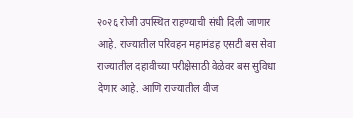२०२६ रोजी उपस्थित राहण्याची संधी दिली जाणार आहे. राज्यातील परिवहन महामंडह एसटी बस सेवा राज्यातील दहावीच्या परीक्षेसाठी वेळेवर बस सुविधा देणार आहे. आणि राज्यातील वीज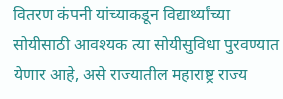वितरण कंपनी यांच्याकडून विद्यार्थ्यांच्या सोयीसाठी आवश्यक त्या सोयीसुविधा पुरवण्यात येणार आहे, असे राज्यातील महाराष्ट्र राज्य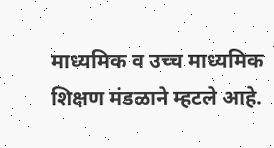माध्यमिक व उच्च माध्यमिक शिक्षण मंडळाने म्हटले आहे.